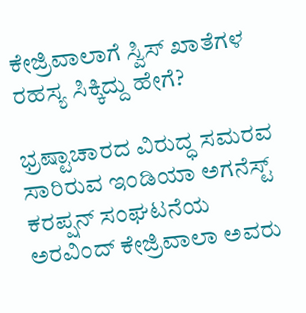ಕೇಜ್ರಿವಾಲಾಗೆ ಸ್ವಿಸ್ ಖಾತೆಗಳ ರಹಸ್ಯ ಸಿಕ್ಕಿದ್ದು ಹೇಗೆ?

ಭ್ರಷ್ಟಾಚಾರದ ವಿರುದ್ಧ ಸಮರವ ಸಾರಿರುವ ಇಂಡಿಯಾ ಅಗನೆಸ್ಟ್ ಕರಪ್ಷನ್ ಸಂಘಟನೆಯ ಅರವಿಂದ್ ಕೇಜ್ರಿವಾಲಾ ಅವರು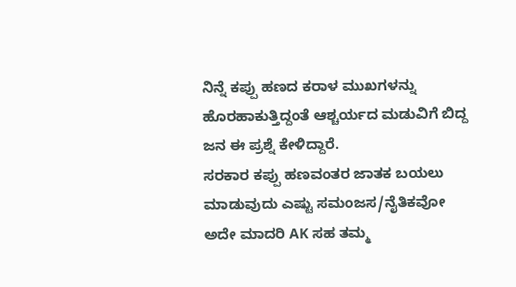ನಿನ್ನೆ ಕಪ್ಪು ಹಣದ ಕರಾಳ ಮುಖಗಳನ್ನು ಹೊರಹಾಕುತ್ತಿದ್ದಂತೆ ಆಶ್ಚರ್ಯದ ಮಡುವಿಗೆ ಬಿದ್ದ ಜನ ಈ ಪ್ರಶ್ನೆ ಕೇಳಿದ್ದಾರೆ.
ಸರಕಾರ ಕಪ್ಪು ಹಣವಂತರ ಜಾತಕ ಬಯಲು ಮಾಡುವುದು ಎಷ್ಟು ಸಮಂಜಸ/ನೈತಿಕವೋ ಅದೇ ಮಾದರಿ AK ಸಹ ತಮ್ಮ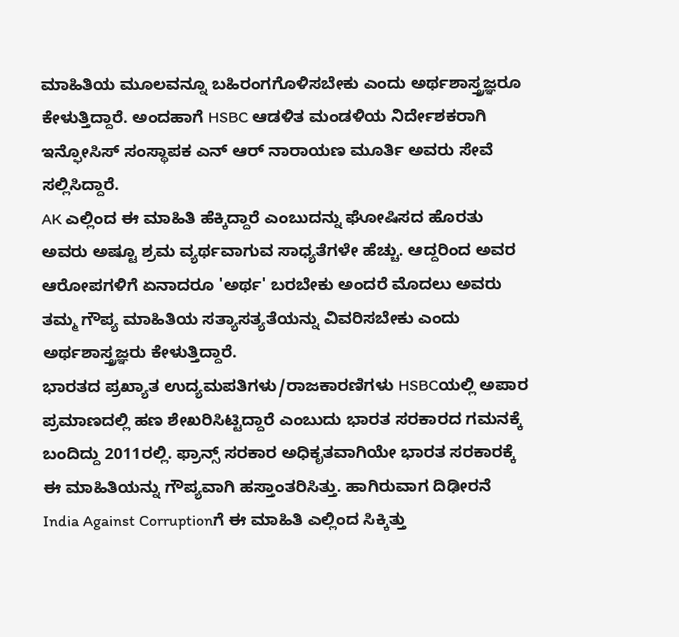ಮಾಹಿತಿಯ ಮೂಲವನ್ನೂ ಬಹಿರಂಗಗೊಳಿಸಬೇಕು ಎಂದು ಅರ್ಥಶಾಸ್ತ್ರಜ್ಞರೂ ಕೇಳುತ್ತಿದ್ದಾರೆ. ಅಂದಹಾಗೆ HSBC ಆಡಳಿತ ಮಂಡಳಿಯ ನಿರ್ದೇಶಕರಾಗಿ ಇನ್ಫೋಸಿಸ್ ಸಂಸ್ಥಾಪಕ ಎನ್ ಆರ್ ನಾರಾಯಣ ಮೂರ್ತಿ ಅವರು ಸೇವೆ ಸಲ್ಲಿಸಿದ್ದಾರೆ.
AK ಎಲ್ಲಿಂದ ಈ ಮಾಹಿತಿ ಹೆಕ್ಕಿದ್ದಾರೆ ಎಂಬುದನ್ನು ಘೋಷಿಸದ ಹೊರತು ಅವರು ಅಷ್ಟೂ ಶ್ರಮ ವ್ಯರ್ಥವಾಗುವ ಸಾಧ್ಯತೆಗಳೇ ಹೆಚ್ಚು. ಆದ್ದರಿಂದ ಅವರ ಆರೋಪಗಳಿಗೆ ಏನಾದರೂ 'ಅರ್ಥ' ಬರಬೇಕು ಅಂದರೆ ಮೊದಲು ಅವರು ತಮ್ಮ ಗೌಪ್ಯ ಮಾಹಿತಿಯ ಸತ್ಯಾಸತ್ಯತೆಯನ್ನು ವಿವರಿಸಬೇಕು ಎಂದು ಅರ್ಥಶಾಸ್ತ್ರಜ್ಞರು ಕೇಳುತ್ತಿದ್ದಾರೆ.
ಭಾರತದ ಪ್ರಖ್ಯಾತ ಉದ್ಯಮಪತಿಗಳು/ರಾಜಕಾರಣಿಗಳು HSBCಯಲ್ಲಿ ಅಪಾರ ಪ್ರಮಾಣದಲ್ಲಿ ಹಣ ಶೇಖರಿಸಿಟ್ಟಿದ್ದಾರೆ ಎಂಬುದು ಭಾರತ ಸರಕಾರದ ಗಮನಕ್ಕೆ ಬಂದಿದ್ದು 2011ರಲ್ಲಿ. ಫ್ರಾನ್ಸ್ ಸರಕಾರ ಅಧಿಕೃತವಾಗಿಯೇ ಭಾರತ ಸರಕಾರಕ್ಕೆ ಈ ಮಾಹಿತಿಯನ್ನು ಗೌಪ್ಯವಾಗಿ ಹಸ್ತಾಂತರಿಸಿತ್ತು. ಹಾಗಿರುವಾಗ ದಿಢೀರನೆ India Against Corruptionಗೆ ಈ ಮಾಹಿತಿ ಎಲ್ಲಿಂದ ಸಿಕ್ಕಿತ್ತು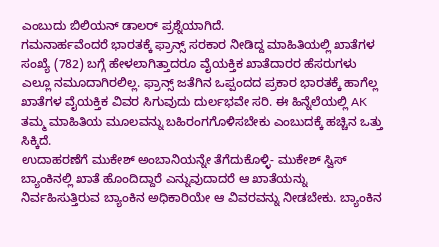ಎಂಬುದು ಬಿಲಿಯನ್ ಡಾಲರ್ ಪ್ರಶ್ನೆಯಾಗಿದೆ.
ಗಮನಾರ್ಹವೆಂದರೆ ಭಾರತಕ್ಕೆ ಫ್ರಾನ್ಸ್ ಸರಕಾರ ನೀಡಿದ್ದ ಮಾಹಿತಿಯಲ್ಲಿ ಖಾತೆಗಳ ಸಂಖ್ಯೆ (782) ಬಗ್ಗೆ ಹೇಳಲಾಗಿತ್ತಾದರೂ ವೈಯಕ್ತಿಕ ಖಾತೆದಾರರ ಹೆಸರುಗಳು ಎಲ್ಲೂ ನಮೂದಾಗಿರಲಿಲ್ಲ. ಫ್ರಾನ್ಸ್ ಜತೆಗಿನ ಒಪ್ಪಂದದ ಪ್ರಕಾರ ಭಾರತಕ್ಕೆ ಹಾಗೆಲ್ಲ ಖಾತೆಗಳ ವೈಯಕ್ತಿಕ ವಿವರ ಸಿಗುವುದು ದುರ್ಲಭವೇ ಸರಿ. ಈ ಹಿನ್ನೆಲೆಯಲ್ಲಿ AK ತಮ್ಮ ಮಾಹಿತಿಯ ಮೂಲವನ್ನು ಬಹಿರಂಗಗೊಳಿಸಬೇಕು ಎಂಬುದಕ್ಕೆ ಹಚ್ಚಿನ ಒತ್ತು ಸಿಕ್ಕಿದೆ.
ಉದಾಹರಣೆಗೆ ಮುಕೇಶ್ ಅಂಬಾನಿಯನ್ನೇ ತೆಗೆದುಕೊಳ್ಳಿ- ಮುಕೇಶ್ ಸ್ವಿಸ್ ಬ್ಯಾಂಕಿನಲ್ಲಿ ಖಾತೆ ಹೊಂದಿದ್ದಾರೆ ಎನ್ನುವುದಾದರೆ ಆ ಖಾತೆಯನ್ನು ನಿರ್ವಹಿಸುತ್ತಿರುವ ಬ್ಯಾಂಕಿನ ಅಧಿಕಾರಿಯೇ ಆ ವಿವರವನ್ನು ನೀಡಬೇಕು. ಬ್ಯಾಂಕಿನ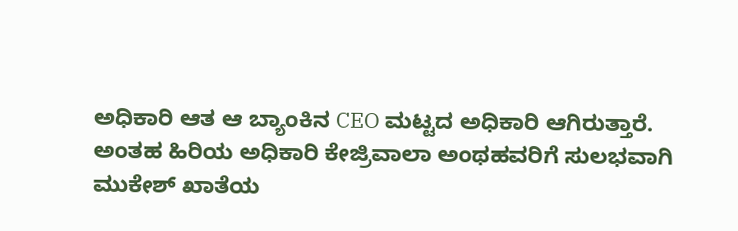ಅಧಿಕಾರಿ ಆತ ಆ ಬ್ಯಾಂಕಿನ CEO ಮಟ್ಟದ ಅಧಿಕಾರಿ ಆಗಿರುತ್ತಾರೆ. ಅಂತಹ ಹಿರಿಯ ಅಧಿಕಾರಿ ಕೇಜ್ರಿವಾಲಾ ಅಂಥಹವರಿಗೆ ಸುಲಭವಾಗಿ ಮುಕೇಶ್ ಖಾತೆಯ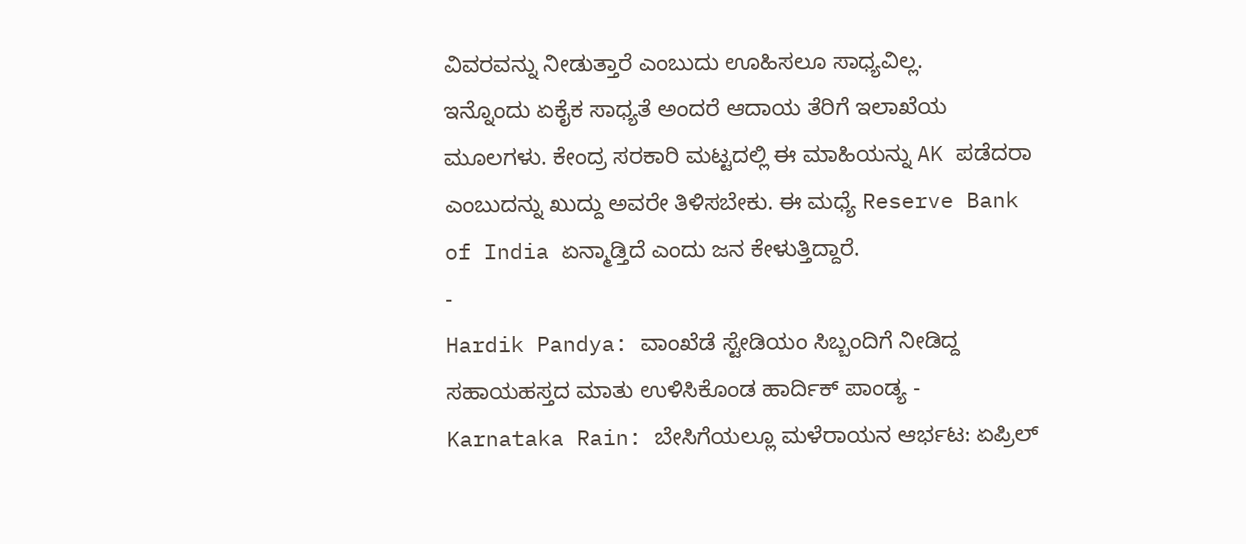ವಿವರವನ್ನು ನೀಡುತ್ತಾರೆ ಎಂಬುದು ಊಹಿಸಲೂ ಸಾಧ್ಯವಿಲ್ಲ.
ಇನ್ನೊಂದು ಏಕೈಕ ಸಾಧ್ಯತೆ ಅಂದರೆ ಆದಾಯ ತೆರಿಗೆ ಇಲಾಖೆಯ ಮೂಲಗಳು. ಕೇಂದ್ರ ಸರಕಾರಿ ಮಟ್ಟದಲ್ಲಿ ಈ ಮಾಹಿಯನ್ನು AK ಪಡೆದರಾ ಎಂಬುದನ್ನು ಖುದ್ದು ಅವರೇ ತಿಳಿಸಬೇಕು. ಈ ಮಧ್ಯೆ Reserve Bank of India ಏನ್ಮಾಡ್ತಿದೆ ಎಂದು ಜನ ಕೇಳುತ್ತಿದ್ದಾರೆ.
-
Hardik Pandya: ವಾಂಖೆಡೆ ಸ್ಟೇಡಿಯಂ ಸಿಬ್ಬಂದಿಗೆ ನೀಡಿದ್ದ ಸಹಾಯಹಸ್ತದ ಮಾತು ಉಳಿಸಿಕೊಂಡ ಹಾರ್ದಿಕ್ ಪಾಂಡ್ಯ -
Karnataka Rain: ಬೇಸಿಗೆಯಲ್ಲೂ ಮಳೆರಾಯನ ಆರ್ಭಟ: ಏಪ್ರಿಲ್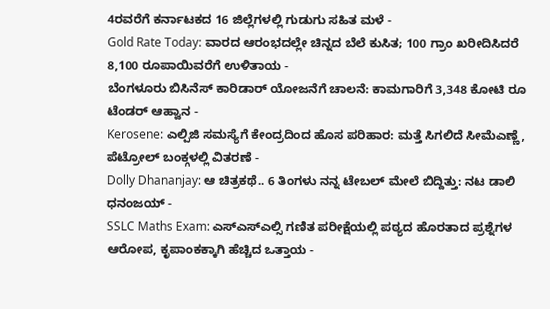4ರವರೆಗೆ ಕರ್ನಾಟಕದ 16 ಜಿಲ್ಲೆಗಳಲ್ಲಿ ಗುಡುಗು ಸಹಿತ ಮಳೆ -
Gold Rate Today: ವಾರದ ಆರಂಭದಲ್ಲೇ ಚಿನ್ನದ ಬೆಲೆ ಕುಸಿತ; 100 ಗ್ರಾಂ ಖರೀದಿಸಿದರೆ 8,100 ರೂಪಾಯಿವರೆಗೆ ಉಳಿತಾಯ -
ಬೆಂಗಳೂರು ಬಿಸಿನೆಸ್ ಕಾರಿಡಾರ್ ಯೋಜನೆಗೆ ಚಾಲನೆ: ಕಾಮಗಾರಿಗೆ 3,348 ಕೋಟಿ ರೂ ಟೆಂಡರ್ ಆಹ್ವಾನ -
Kerosene: ಎಲ್ಪಿಜಿ ಸಮಸ್ಯೆಗೆ ಕೇಂದ್ರದಿಂದ ಹೊಸ ಪರಿಹಾರ: ಮತ್ತೆ ಸಿಗಲಿದೆ ಸೀಮೆಎಣ್ಣೆ, ಪೆಟ್ರೋಲ್ ಬಂಕ್ಗಳಲ್ಲಿ ವಿತರಣೆ -
Dolly Dhananjay: ಆ ಚಿತ್ರಕಥೆ.. 6 ತಿಂಗಳು ನನ್ನ ಟೇಬಲ್ ಮೇಲೆ ಬಿದ್ದಿತ್ತು: ನಟ ಡಾಲಿ ಧನಂಜಯ್ -
SSLC Maths Exam: ಎಸ್ಎಸ್ಎಲ್ಸಿ ಗಣಿತ ಪರೀಕ್ಷೆಯಲ್ಲಿ ಪಠ್ಯದ ಹೊರತಾದ ಪ್ರಶ್ನೆಗಳ ಆರೋಪ, ಕೃಪಾಂಕಕ್ಕಾಗಿ ಹೆಚ್ಚಿದ ಒತ್ತಾಯ -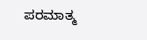ಪರಮಾತ್ಮ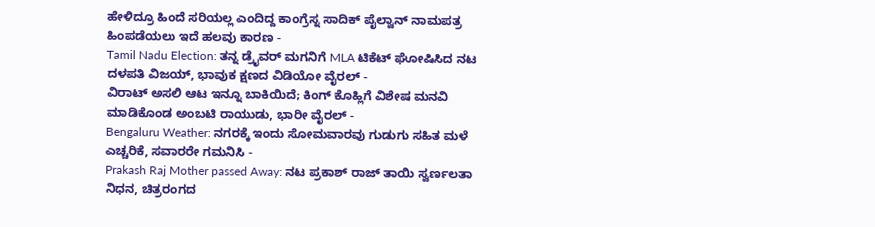ಹೇಳಿದ್ರೂ ಹಿಂದೆ ಸರಿಯಲ್ಲ ಎಂದಿದ್ದ ಕಾಂಗ್ರೆಸ್ನ ಸಾದಿಕ್ ಪೈಲ್ವಾನ್ ನಾಮಪತ್ರ ಹಿಂಪಡೆಯಲು ಇದೆ ಹಲವು ಕಾರಣ -
Tamil Nadu Election: ತನ್ನ ಡ್ರೈವರ್ ಮಗನಿಗೆ MLA ಟಿಕೆಟ್ ಘೋಷಿಸಿದ ನಟ ದಳಪತಿ ವಿಜಯ್, ಭಾವುಕ ಕ್ಷಣದ ವಿಡಿಯೋ ವೈರಲ್ -
ವಿರಾಟ್ ಅಸಲಿ ಆಟ ಇನ್ನೂ ಬಾಕಿಯಿದೆ; ಕಿಂಗ್ ಕೊಹ್ಲಿಗೆ ವಿಶೇಷ ಮನವಿ ಮಾಡಿಕೊಂಡ ಅಂಬಟಿ ರಾಯುಡು, ಭಾರೀ ವೈರಲ್ -
Bengaluru Weather: ನಗರಕ್ಕೆ ಇಂದು ಸೋಮವಾರವು ಗುಡುಗು ಸಹಿತ ಮಳೆ ಎಚ್ಚರಿಕೆ, ಸವಾರರೇ ಗಮನಿಸಿ -
Prakash Raj Mother passed Away: ನಟ ಪ್ರಕಾಶ್ ರಾಜ್ ತಾಯಿ ಸ್ವರ್ಣಲತಾ ನಿಧನ, ಚಿತ್ರರಂಗದ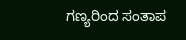ಗಣ್ಯರಿಂದ ಸಂತಾಪ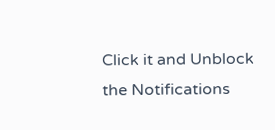Click it and Unblock the Notifications